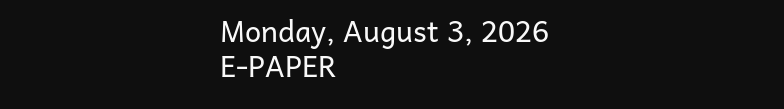Monday, August 3, 2026
E-PAPER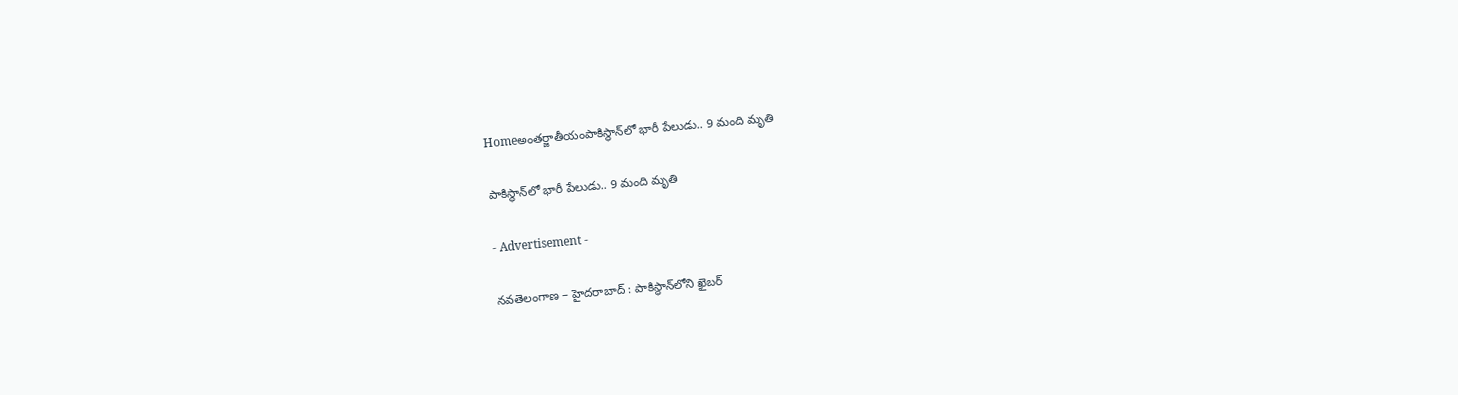Homeఅంతర్జాతీయంపాకిస్థాన్‌లో భారీ పేలుడు.. 9 మంది మృతి

పాకిస్థాన్‌లో భారీ పేలుడు.. 9 మంది మృతి

- Advertisement -

నవతెలంగాణ – హైదరాబాద్ : పాకిస్థాన్‌లోని ఖైబర్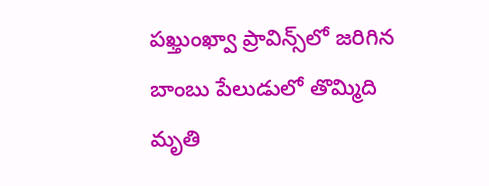పఖ్తుంఖ్వా ప్రావిన్స్‌లో జరిగిన బాంబు పేలుడులో తొమ్మిది మృతి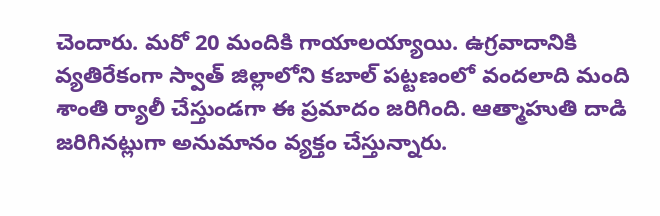చెందారు. మరో 20 మందికి గాయాలయ్యాయి. ఉగ్రవాదానికి వ్యతిరేకంగా స్వాత్ జిల్లాలోని కబాల్ పట్టణంలో వందలాది మంది శాంతి ర్యాలీ చేస్తుండగా ఈ ప్రమాదం జరిగింది. ఆత్మాహుతి దాడి జరిగినట్లుగా అనుమానం వ్యక్తం చేస్తున్నారు.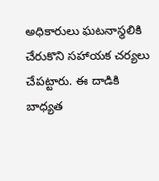అధికారులు ఘటనాస్థలికి చేరుకొని సహాయక చర్యలు చేపట్టారు. ఈ దాడికి బాధ్యత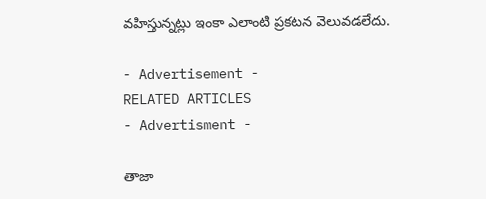వహిస్తున్నట్లు ఇంకా ఎలాంటి ప్రకటన వెలువడలేదు.

- Advertisement -
RELATED ARTICLES
- Advertisment -

తాజా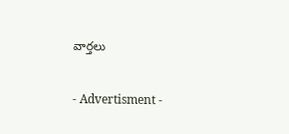వార్తలు

- Advertisment -